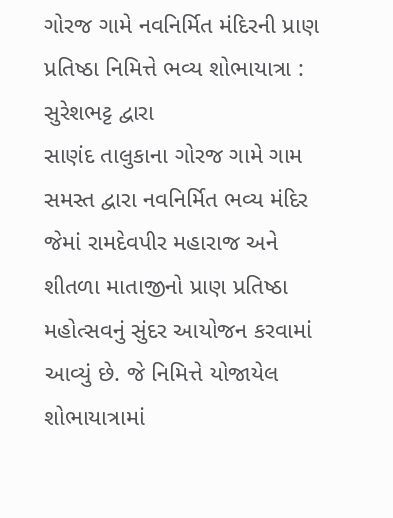ગોરજ ગામે નવનિર્મિત મંદિરની પ્રાણ પ્રતિષ્ઠા નિમિત્તે ભવ્ય શોભાયાત્રા : સુરેશભટ્ટ દ્વારા
સાણંદ તાલુકાના ગોરજ ગામે ગામ સમસ્ત દ્વારા નવનિર્મિત ભવ્ય મંદિર જેમાં રામદેવપીર મહારાજ અને શીતળા માતાજીનો પ્રાણ પ્રતિષ્ઠા મહોત્સવનું સુંદર આયોજન કરવામાં આવ્યું છે. જે નિમિત્તે યોજાયેલ શોભાયાત્રામાં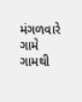મંગળવારે ગામે ગામથી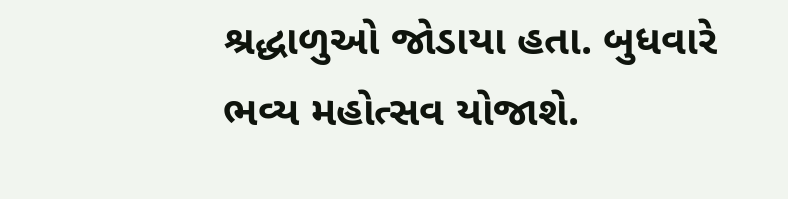શ્રદ્ધાળુઓ જોડાયા હતા. બુધવારે ભવ્ય મહોત્સવ યોજાશે.